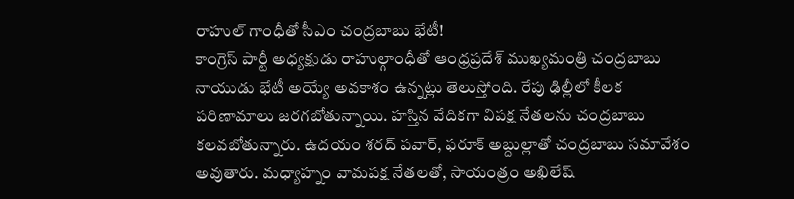రాహుల్ గాంధీతో సీఎం చంద్రబాబు భేటీ!
కాంగ్రెస్ పార్టీ అధ్యక్షుడు రాహుల్గాంధీతో ఆంధ్రప్రదేశ్ ముఖ్యమంత్రి చంద్రబాబు నాయుడు భేటీ అయ్యే అవకాశం ఉన్నట్లు తెలుస్తోంది. రేపు ఢిల్లీలో కీలక పరిణామాలు జరగబోతున్నాయి. హస్తిన వేదికగా విపక్ష నేతలను చంద్రబాబు కలవబోతున్నారు. ఉదయం శరద్ పవార్, ఫరూక్ అబ్దుల్లాతో చంద్రబాబు సమావేశం అవుతారు. మధ్యాహ్నం వామపక్ష నేతలతో, సాయంత్రం అఖిలేష్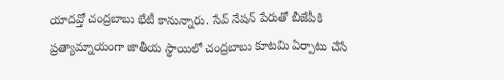యాదవ్తో చంద్రబాబు భేటీ కానున్నారు. సేవ్ నేషన్ పేరుతో బీజేపీకి ప్రత్యామ్నాయంగా జాతీయ స్థాయిలో చంద్రబాబు కూటమి ఏర్పాటు చేసే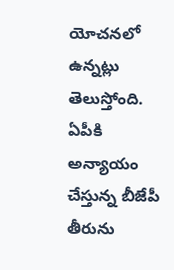యోచనలో ఉన్నట్లు తెలుస్తోంది. ఏపీకి అన్యాయం చేస్తున్న బీజేపీ తీరును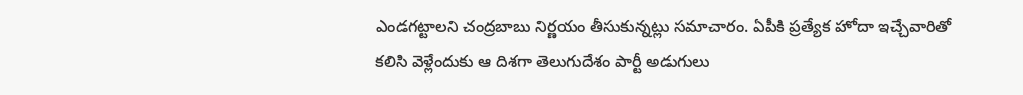ఎండగట్టాలని చంద్రబాబు నిర్ణయం తీసుకున్నట్లు సమాచారం. ఏపీకి ప్రత్యేక హోదా ఇచ్చేవారితో కలిసి వెళ్లేందుకు ఆ దిశగా తెలుగుదేశం పార్టీ అడుగులు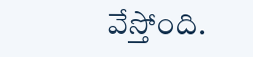వేస్తోంది.